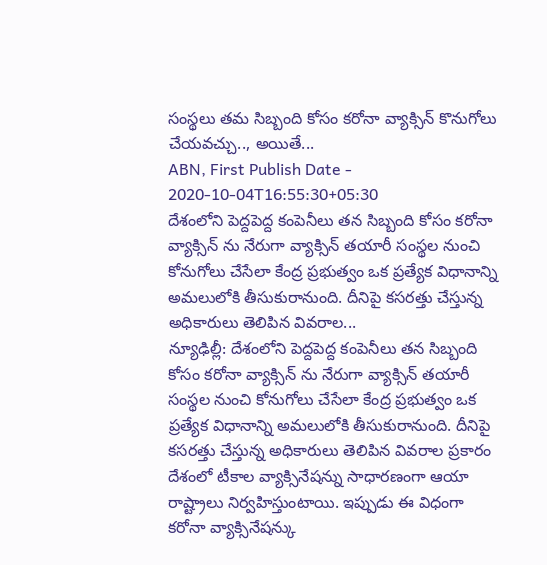సంస్థలు తమ సిబ్బంది కోసం కరోనా వ్యాక్సిన్ కొనుగోలు చేయవచ్చు.., అయితే...
ABN, First Publish Date - 2020-10-04T16:55:30+05:30
దేశంలోని పెద్దపెద్ద కంపెనీలు తన సిబ్బంది కోసం కరోనా వ్యాక్సిన్ ను నేరుగా వ్యాక్సిన్ తయారీ సంస్థల నుంచి కోనుగోలు చేసేలా కేంద్ర ప్రభుత్వం ఒక ప్రత్యేక విధానాన్ని అమలులోకి తీసుకురానుంది. దీనిపై కసరత్తు చేస్తున్న అధికారులు తెలిపిన వివరాల...
న్యూఢిల్లీ: దేశంలోని పెద్దపెద్ద కంపెనీలు తన సిబ్బంది కోసం కరోనా వ్యాక్సిన్ ను నేరుగా వ్యాక్సిన్ తయారీ సంస్థల నుంచి కోనుగోలు చేసేలా కేంద్ర ప్రభుత్వం ఒక ప్రత్యేక విధానాన్ని అమలులోకి తీసుకురానుంది. దీనిపై కసరత్తు చేస్తున్న అధికారులు తెలిపిన వివరాల ప్రకారం దేశంలో టీకాల వ్యాక్సినేషన్ను సాధారణంగా ఆయా రాష్ట్రాలు నిర్వహిస్తుంటాయి. ఇప్పుడు ఈ విధంగా కరోనా వ్యాక్సినేషన్కు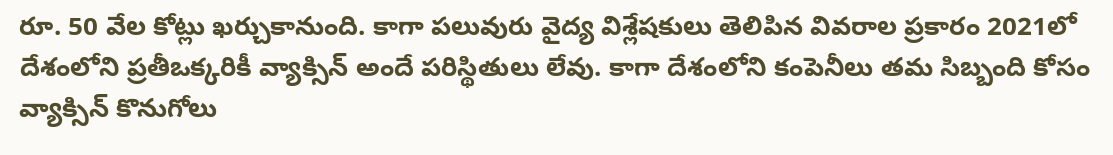రూ. 50 వేల కోట్లు ఖర్చుకానుంది. కాగా పలువురు వైద్య విశ్లేషకులు తెలిపిన వివరాల ప్రకారం 2021లో దేశంలోని ప్రతీఒక్కరికీ వ్యాక్సిన్ అందే పరిస్థితులు లేవు. కాగా దేశంలోని కంపెనీలు తమ సిబ్బంది కోసం వ్యాక్సిన్ కొనుగోలు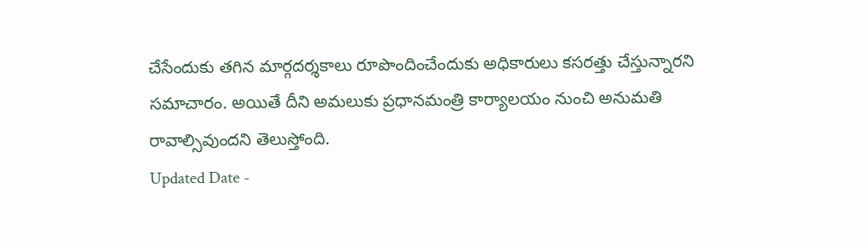చేసేందుకు తగిన మార్గదర్శకాలు రూపొందించేందుకు అధికారులు కసరత్తు చేస్తున్నారని సమాచారం. అయితే దీని అమలుకు ప్రధానమంత్రి కార్యాలయం నుంచి అనుమతి రావాల్సివుందని తెలుస్తోంది.
Updated Date -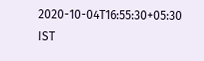2020-10-04T16:55:30+05:30 IST